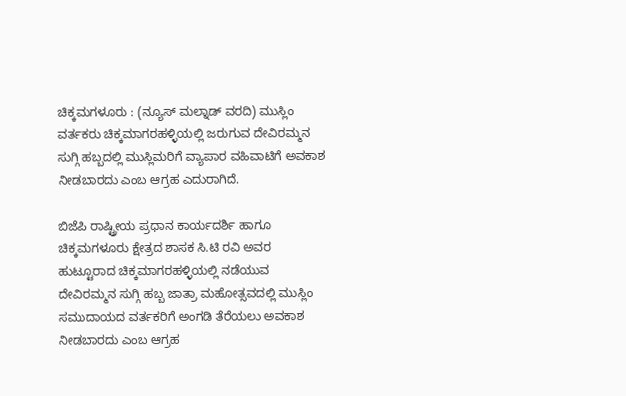ಚಿಕ್ಕಮಗಳೂರು : (ನ್ಯೂಸ್ ಮಲ್ನಾಡ್ ವರದಿ) ಮುಸ್ಲಿಂ ವರ್ತಕರು ಚಿಕ್ಕಮಾಗರಹಳ್ಳಿಯಲ್ಲಿ ಜರುಗುವ ದೇವಿರಮ್ಮನ ಸುಗ್ಗಿ ಹಬ್ಬದಲ್ಲಿ ಮುಸ್ಲಿಮರಿಗೆ ವ್ಯಾಪಾರ ವಹಿವಾಟಿಗೆ ಅವಕಾಶ ನೀಡಬಾರದು ಎಂಬ ಆಗ್ರಹ ಎದುರಾಗಿದೆ.

ಬಿಜೆಪಿ ರಾಷ್ಟ್ರೀಯ ಪ್ರಧಾನ ಕಾರ್ಯದರ್ಶಿ ಹಾಗೂ ಚಿಕ್ಕಮಗಳೂರು ಕ್ಷೇತ್ರದ ಶಾಸಕ ಸಿ.ಟಿ ರವಿ ಅವರ ಹುಟ್ಟೂರಾದ ಚಿಕ್ಕಮಾಗರಹಳ್ಳಿಯಲ್ಲಿ ನಡೆಯುವ ದೇವಿರಮ್ಮನ ಸುಗ್ಗಿ ಹಬ್ಬ ಜಾತ್ರಾ ಮಹೋತ್ಸವದಲ್ಲಿ ಮುಸ್ಲಿಂ ಸಮುದಾಯದ ವರ್ತಕರಿಗೆ ಅಂಗಡಿ ತೆರೆಯಲು ಅವಕಾಶ ನೀಡಬಾರದು ಎಂಬ ಆಗ್ರಹ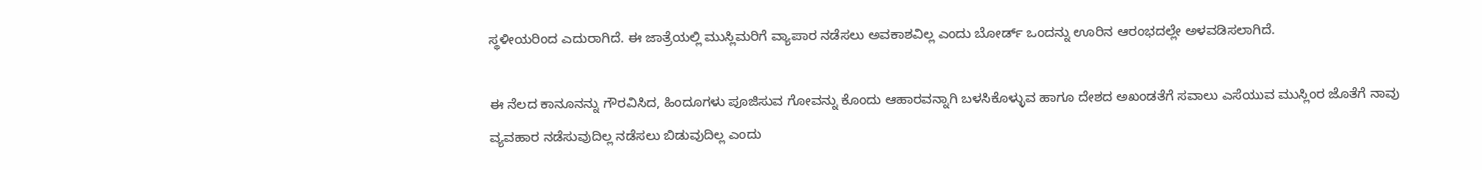ಸ್ಥಳೀಯರಿಂದ ಎದುರಾಗಿದೆ. ಈ ಜಾತ್ರೆಯಲ್ಲಿ ಮುಸ್ಲಿಮರಿಗೆ ವ್ಯಾಪಾರ ನಡೆಸಲು ಅವಕಾಶವಿಲ್ಲ ಎಂದು ಬೋರ್ಡ್ ಒಂದನ್ನು ಊರಿನ ಆರಂಭದಲ್ಲೇ ಅಳವಡಿಸಲಾಗಿದೆ.

ಈ ನೆಲದ ಕಾನೂನನ್ನು ಗೌರವಿಸಿದ, ಹಿಂದೂಗಳು ಪೂಜಿಸುವ ಗೋವನ್ನು ಕೊಂದು ಆಹಾರವನ್ನಾಗಿ ಬಳಸಿಕೊಳ್ಳುವ ಹಾಗೂ ದೇಶದ ಅಖಂಡತೆಗೆ ಸವಾಲು ಎಸೆಯುವ ಮುಸ್ಲಿಂರ ಜೊತೆಗೆ ನಾವು ವ್ಯವಹಾರ ನಡೆಸುವುದಿಲ್ಲ ನಡೆಸಲು ಬಿಡುವುದಿಲ್ಲ ಎಂದು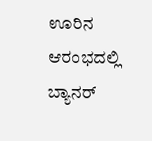ಊರಿನ ಆರಂಭದಲ್ಲಿ ಬ್ಯಾನರ್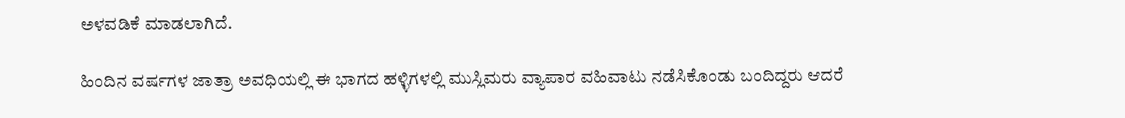ಅಳವಡಿಕೆ ಮಾಡಲಾಗಿದೆ.

ಹಿಂದಿನ ವರ್ಷಗಳ ಜಾತ್ರಾ ಅವಧಿಯಲ್ಲಿ ಈ ಭಾಗದ ಹಳ್ಳಿಗಳಲ್ಲಿ ಮುಸ್ಲಿಮರು ವ್ಯಾಪಾರ ವಹಿವಾಟು ನಡೆಸಿಕೊಂಡು ಬಂದಿದ್ದರು ಆದರೆ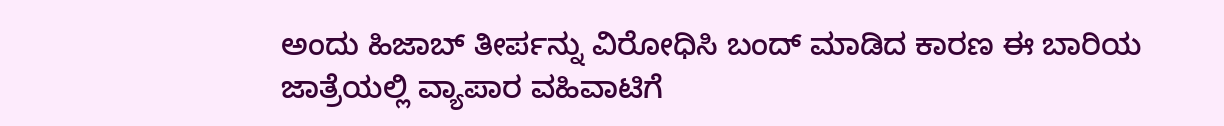ಅಂದು ಹಿಜಾಬ್ ತೀರ್ಪನ್ನು ವಿರೋಧಿಸಿ ಬಂದ್ ಮಾಡಿದ ಕಾರಣ ಈ ಬಾರಿಯ ಜಾತ್ರೆಯಲ್ಲಿ ವ್ಯಾಪಾರ ವಹಿವಾಟಿಗೆ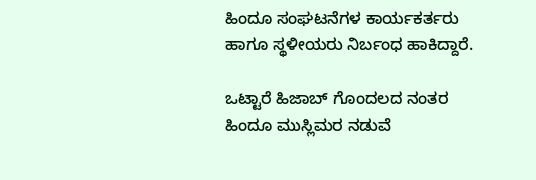ಹಿಂದೂ ಸಂಘಟನೆಗಳ ಕಾರ್ಯಕರ್ತರು ಹಾಗೂ ಸ್ಥಳೀಯರು ನಿರ್ಬಂಧ ಹಾಕಿದ್ದಾರೆ.

ಒಟ್ಟಾರೆ ಹಿಜಾಬ್ ಗೊಂದಲದ ನಂತರ ಹಿಂದೂ ಮುಸ್ಲಿಮರ ನಡುವೆ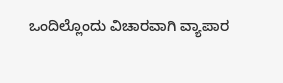ಒಂದಿಲ್ಲೊಂದು ವಿಚಾರವಾಗಿ ವ್ಯಾಪಾರ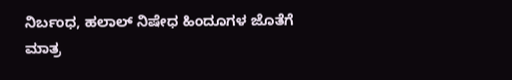ನಿರ್ಬಂಧ, ಹಲಾಲ್ ನಿಷೇಧ ಹಿಂದೂಗಳ ಜೊತೆಗೆ ಮಾತ್ರ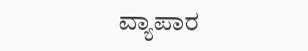ವ್ಯಾಪಾರ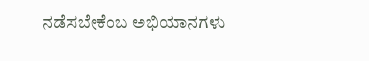ನಡೆಸಬೇಕೆಂಬ ಅಭಿಯಾನಗಳು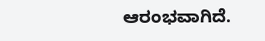ಆರಂಭವಾಗಿದೆ.